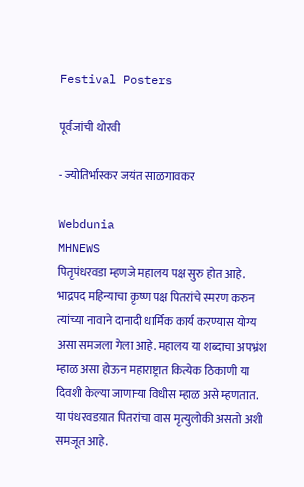Festival Posters

पूर्वजांची थोरवी

- ज्योतिर्भास्कर जयंत साळगावकर

Webdunia
MHNEWS
पितृपंधरवडा म्हणजे महालय पक्ष सुरु होत आहे. भाद्रपद महिन्याचा कृष्ण पक्ष पितरांचे स्मरण करुन त्यांच्या नावाने दानादी धार्मिक कार्य करण्यास योग्य असा समजला गेला आहे. महालय या शब्दाचा अपभ्रंश म्हाळ असा होऊन महाराष्ट्रात कित्येक ठिकाणी या दिवशी केल्या जाणार्‍या विधीस म्हाळ असे म्हणतात. या पंधरवडय़ात पितरांचा वास मृत्युलोकी असतो अशी समजूत आहे.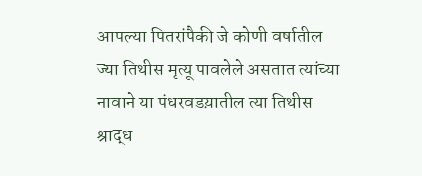आपल्या पितरांपैकी जे कोणी वर्षातील ज्या तिथीस मृत्यू पावलेले असतात त्यांच्या नावाने या पंधरवडय़ातील त्या तिथीस श्राद्ध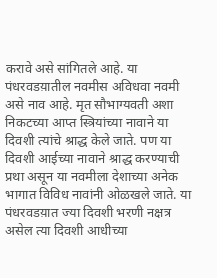करावे असे सांगितले आहे. या पंधरवडय़ातील नवमीस अविधवा नवमी असे नाव आहे. मृत सौभाग्यवती अशा निकटच्या आप्त स्त्रियांच्या नावाने या दिवशी त्यांचे श्राद्ध केले जाते. पण या दिवशी आईच्या नावाने श्राद्ध करण्याची प्रथा असून या नवमीला देशाच्या अनेक भागात विविध नावांनी ओळखले जाते. या पंधरवडय़ात ज्या दिवशी भरणी नक्षत्र असेल त्या दिवशी आधीच्या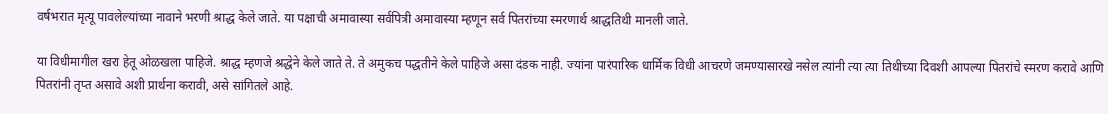वर्षभरात मृत्यू पावलेल्यांच्या नावाने भरणी श्राद्ध केले जाते. या पक्षाची अमावास्या सर्वपित्री अमावास्या म्हणून सर्व पितरांच्या स्मरणार्थ श्राद्धतिथी मानली जाते.

या विधीमागील खरा हेतू ओळखला पाहिजे. श्राद्ध म्हणजे श्रद्धेने केले जाते ते. ते अमुकच पद्धतीने केले पाहिजे असा दंडक नाही. ज्यांना पारंपारिक धार्मिक विधी आचरणे जमण्यासारखे नसेल त्यांनी त्या त्या तिथीच्या दिवशी आपल्या पितरांचे स्मरण करावे आणि पितरांनी तृप्त असावे अशी प्रार्थना करावी, असे सांगितले आहे.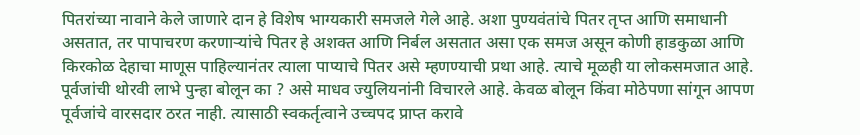पितरांच्या नावाने केले जाणारे दान हे विशेष भाग्यकारी समजले गेले आहे. अशा पुण्यवंतांचे पितर तृप्त आणि समाधानी असतात, तर पापाचरण करणार्‍यांचे पितर हे अशक्त आणि निर्बल असतात असा एक समज असून कोणी हाडकुळा आणि किरकोळ देहाचा माणूस पाहिल्यानंतर त्याला पाप्याचे पितर असे म्हणण्याची प्रथा आहे. त्याचे मूळही या लोकसमजात आहे. पूर्वजांची थोरवी लाभे पुन्हा बोलून का ? असे माधव ज्युलियनांनी विचारले आहे. केवळ बोलून किंवा मोठेपणा सांगून आपण पूर्वजांचे वारसदार ठरत नाही. त्यासाठी स्वकर्तृत्वाने उच्चपद प्राप्त करावे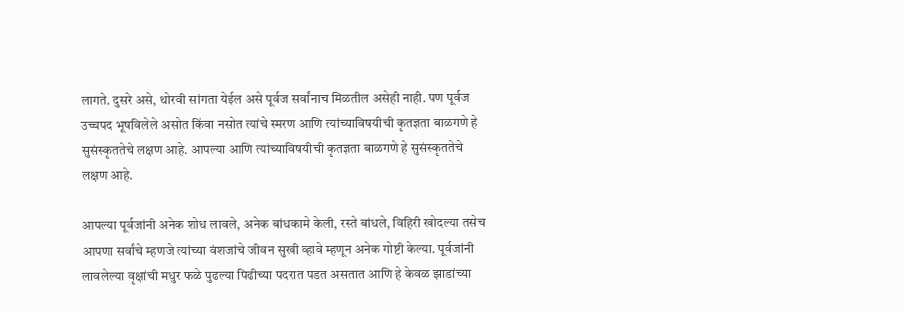लागते. दुसरे असे, थोरवी सांगता येईल असे पूर्वज सर्वांनाच मिळतील असेही नाही. पण पूर्वज उच्चपद भूषविलेले असोत किंवा नसोत त्यांचे स्मरण आणि त्यांच्याविषयीची कृतज्ञता बाळगणे हे सुसंस्कृततेचे लक्षण आहे. आपल्या आणि त्यांच्याविषयीची कृतज्ञता बाळगणे हे सुसंस्कृततेचे लक्षण आहे.

आपल्या पूर्वजांनी अनेक शोध लावले, अनेक बांधकामे केली, रस्ते बांधले, विहिरी खोदल्या तसेच आपणा सर्वांचे म्हणजे त्यांच्या वंशजांचे जीवन सुखी व्हावे म्हणून अनेक गोष्टी केल्या. पूर्वजांनी लावलेल्या वृक्षांची मधुर फळे पुढल्या पिढीच्या पदरात पडत असतात आणि हे केवळ झाडांच्या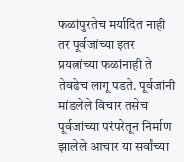फळांपुरतेच मर्यादित नाही तर पूर्वजांच्या इतर प्रयत्नांच्या फळांनाही ते तेवढेच लागू पडते. पूर्वजांनी मांडलेले विचार तसेच पूर्वजांच्या परंपरेतून निर्माण झालेले आचार या सर्वांच्या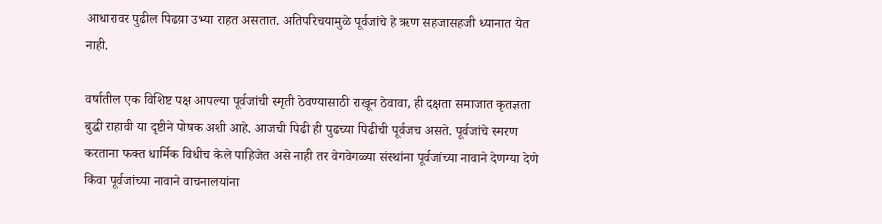आधारावर पुढील पिढय़ा उभ्या राहत असतात. अतिपरिचयामुळे पूर्वजांचे हे ऋण सहजासहजी ध्यानात येत नाही.

वर्षातील एक विशिष्ट पक्ष आपल्या पूर्वजांची स्मृती ठेवण्यासाठी राखून ठेवावा, ही दक्षता समाजात कृतज्ञता बुद्धी राहावी या दृष्टीने पोषक अशी आहे. आजची पिढी ही पुढच्या पिढीची पूर्वजच असते. पूर्वजांचे स्मरण करताना फक्त धार्मिक विधीच केले पाहिजेत असे नाही तर वेगवेगळ्या संस्थांना पूर्वजांच्या नावाने देणग्या देणे किंवा पूर्वजांच्या नावाने वाचनालयांना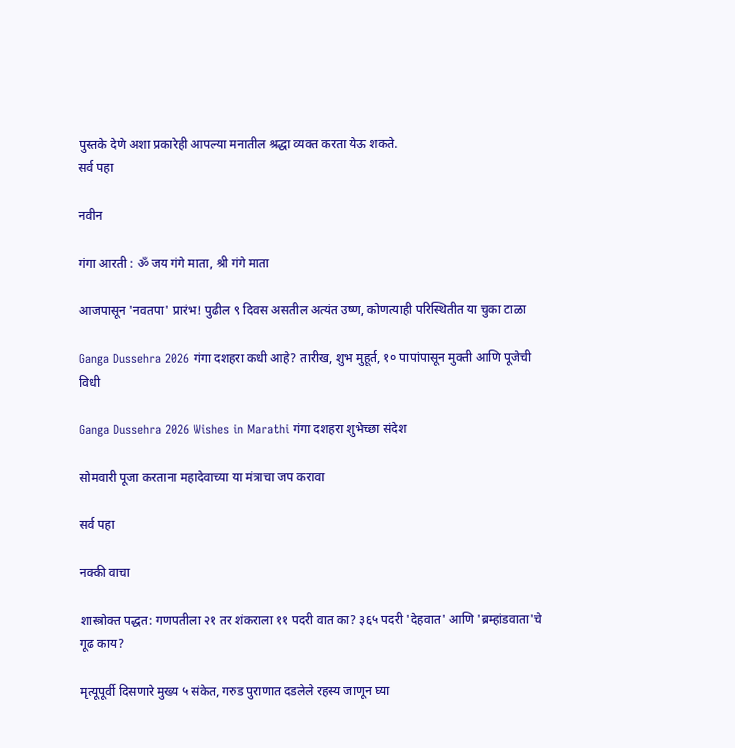पुस्तके देणे अशा प्रकारेही आपल्या मनातील श्रद्धा व्यक्त करता येऊ शकते.
सर्व पहा

नवीन

गंगा आरती : ॐ जय गंगे माता, श्री गंगे माता

आजपासून 'नवतपा' प्रारंभ! पुढील ९ दिवस असतील अत्यंत उष्ण, कोणत्याही परिस्थितीत या चुका टाळा

Ganga Dussehra 2026 गंगा दशहरा कधी आहे? तारीख, शुभ मुहूर्त, १० पापांपासून मुक्ती आणि पूजेची विधी

Ganga Dussehra 2026 Wishes in Marathi गंगा दशहरा शुभेच्छा संदेश

सोमवारी पूजा करताना महादेवाच्या या मंत्राचा जप करावा

सर्व पहा

नक्की वाचा

शास्त्रोक्त पद्धत: गणपतीला २१ तर शंकराला ११ पदरी वात का? ३६५ पदरी 'देहवात' आणि 'ब्रम्हांडवाता'चे गूढ काय?

मृत्यूपूर्वी दिसणारे मुख्य ५ संकेत, गरुड पुराणात दडलेले रहस्य जाणून घ्या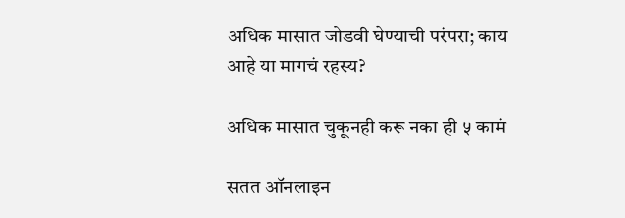अधिक मासात जोडवी घेण्याची परंपरा; काय आहे या मागचं रहस्य?

अधिक मासात चुकूनही करू नका ही ५ कामं

सतत ऑनलाइन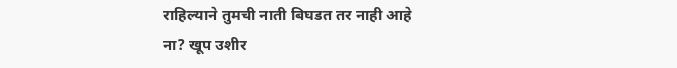राहिल्याने तुमची नाती बिघडत तर नाही आहे ना? खूप उशीर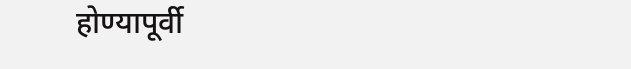होण्यापूर्वी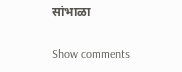सांभाळा

Show comments